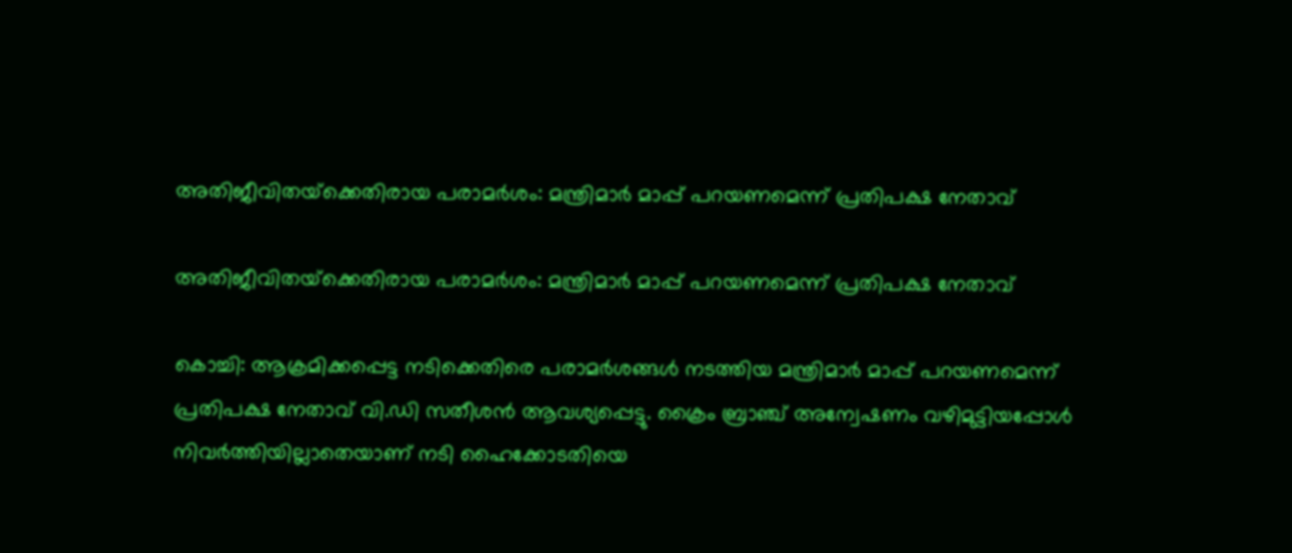അതിജീവിതയ്‌ക്കെതിരായ പരാമര്‍ശം: മന്ത്രിമാര്‍ മാപ്പ് പറയണമെന്ന് പ്രതിപക്ഷ നേതാവ്

അതിജീവിതയ്‌ക്കെതിരായ പരാമര്‍ശം: മന്ത്രിമാര്‍ മാപ്പ് പറയണമെന്ന് പ്രതിപക്ഷ നേതാവ്

കൊച്ചി: ആക്രമിക്കപ്പെട്ട നടിക്കെതിരെ പരാമര്‍ശങ്ങള്‍ നടത്തിയ മന്ത്രിമാര്‍ മാപ്പ് പറയണമെന്ന് പ്രതിപക്ഷ നേതാവ് വി.ഡി സതീശന്‍ ആവശ്യപ്പെട്ടു. ക്രൈം ബ്രാഞ്ച് അന്വേഷണം വഴിമുട്ടിയപ്പോള്‍ നിവര്‍ത്തിയില്ലാതെയാണ് നടി ഹൈക്കോടതിയെ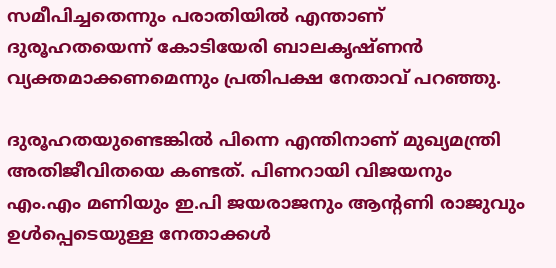സമീപിച്ചതെന്നും പരാതിയില്‍ എന്താണ് ദുരൂഹതയെന്ന് കോടിയേരി ബാലകൃഷ്ണന്‍ വ്യക്തമാക്കണമെന്നും പ്രതിപക്ഷ നേതാവ് പറഞ്ഞു.

ദുരൂഹതയുണ്ടെങ്കില്‍ പിന്നെ എന്തിനാണ് മുഖ്യമന്ത്രി അതിജീവിതയെ കണ്ടത്. പിണറായി വിജയനും എം.എം മണിയും ഇ.പി ജയരാജനും ആന്റണി രാജുവും ഉള്‍പ്പെടെയുള്ള നേതാക്കള്‍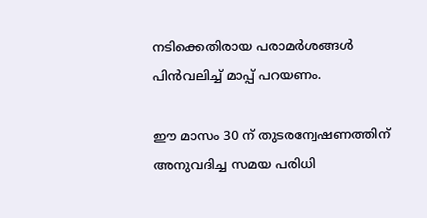നടിക്കെതിരായ പരാമര്‍ശങ്ങള്‍ പിന്‍വലിച്ച് മാപ്പ് പറയണം.

ഈ മാസം 30 ന് തുടരന്വേഷണത്തിന് അനുവദിച്ച സമയ പരിധി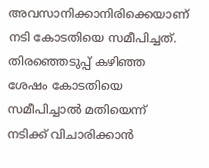അവസാനിക്കാനിരിക്കെയാണ് നടി കോടതിയെ സമീപിച്ചത്. തിരഞ്ഞെടുപ്പ് കഴിഞ്ഞ ശേഷം കോടതിയെ സമീപിച്ചാല്‍ മതിയെന്ന് നടിക്ക് വിചാരിക്കാന്‍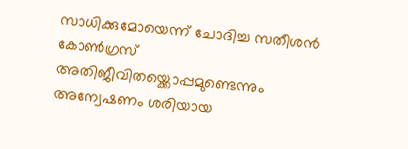സാധിക്കുമോയെന്ന് ചോദിച്ച സതീശന്‍ കോണ്‍ഗ്രസ് അതിജീവിതയ്ക്കൊപ്പമുണ്ടെന്നും അന്വേഷണം ശരിയായ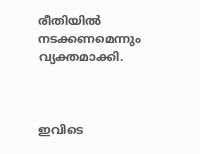രീതിയില്‍ നടക്കണമെന്നും വ്യക്തമാക്കി.



ഇവിടെ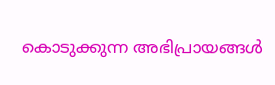കൊടുക്കുന്ന അഭിപ്രായങ്ങള്‍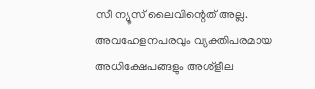സീ ന്യൂസ് ലൈവിന്റെത് അല്ല. അവഹേളനപരവും വ്യക്തിപരമായ അധിക്ഷേപങ്ങളും അശ്‌ളീല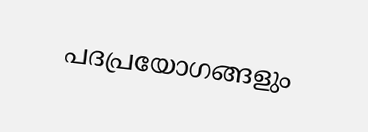പദപ്രയോഗങ്ങളും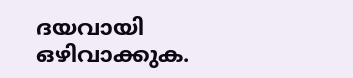ദയവായി ഒഴിവാക്കുക.